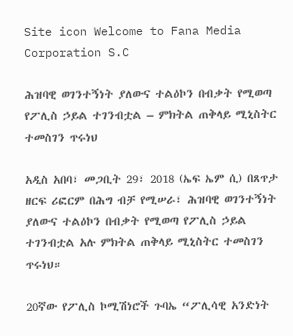Site icon Welcome to Fana Media Corporation S.C

ሕዝባዊ ወገንተኝነት ያለውና ተልዕኮን በብቃት የሚወጣ የፖሊስ ኃይል ተገንብቷል – ምክትል ጠቅላይ ሚኒስትር ተመስገን ጥሩነህ

አዲስ አበባ፣ መጋቢት 29፣ 2018 (ኤፍ ኤም ሲ) በጸጥታ ዘርፍ ሪፎርም በሕግ ብቻ የሚሠራ፣ ሕዝባዊ ወገንተኝነት ያለውና ተልዕኮን በብቃት የሚወጣ የፖሊስ ኃይል ተገንብቷል አሉ ምክትል ጠቅላይ ሚኒስትር ተመስገን ጥሩነህ።

20ኛው የፖሊስ ኮሚሽነሮች ጉባኤ “ፖሊሳዊ አንድነት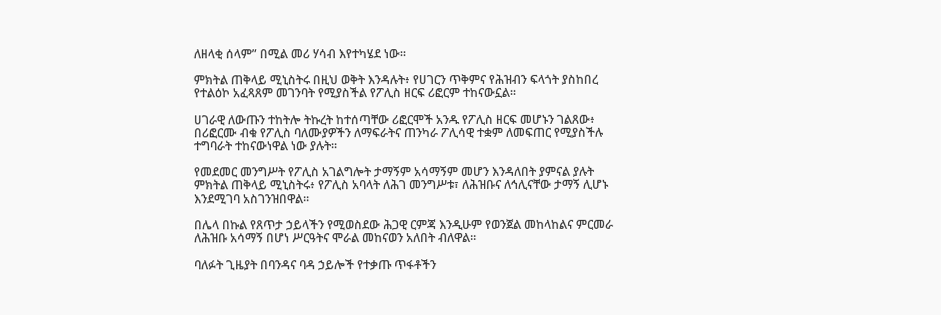ለዘላቂ ሰላም” በሚል መሪ ሃሳብ እየተካሄደ ነው።

ምክትል ጠቅላይ ሚኒስትሩ በዚህ ወቅት እንዳሉት፥ የሀገርን ጥቅምና የሕዝብን ፍላጎት ያስከበረ የተልዕኮ አፈጻጸም መገንባት የሚያስችል የፖሊስ ዘርፍ ሪፎርም ተከናውኗል፡፡

ሀገራዊ ለውጡን ተከትሎ ትኩረት ከተሰጣቸው ሪፎርሞች አንዱ የፖሊስ ዘርፍ መሆኑን ገልጸው፥ በሪፎርሙ ብቁ የፖሊስ ባለሙያዎችን ለማፍራትና ጠንካራ ፖሊሳዊ ተቋም ለመፍጠር የሚያስችሉ ተግባራት ተከናውነዋል ነው ያሉት፡፡

የመደመር መንግሥት የፖሊስ አገልግሎት ታማኝም አሳማኝም መሆን እንዳለበት ያምናል ያሉት ምክትል ጠቅላይ ሚኒስትሩ፥ የፖሊስ አባላት ለሕገ መንግሥቱ፣ ለሕዝቡና ለኅሊናቸው ታማኝ ሊሆኑ እንደሚገባ አስገንዝበዋል፡፡

በሌላ በኩል የጸጥታ ኃይላችን የሚወስደው ሕጋዊ ርምጃ እንዲሁም የወንጀል መከላከልና ምርመራ ለሕዝቡ አሳማኝ በሆነ ሥርዓትና ሞራል መከናወን አለበት ብለዋል፡፡

ባለፉት ጊዜያት በባንዳና ባዳ ኃይሎች የተቃጡ ጥፋቶችን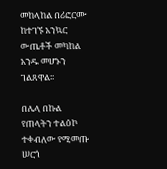መከላከል በሪፎርሙ ከተገኙ አንኳር ውጤቶች መካከል አንዱ መሆኑን ገልጸዋል፡፡

በሌላ በኩል የጠላትን ተልዕኮ ተቀብለው የሚመጡ ሠርጎ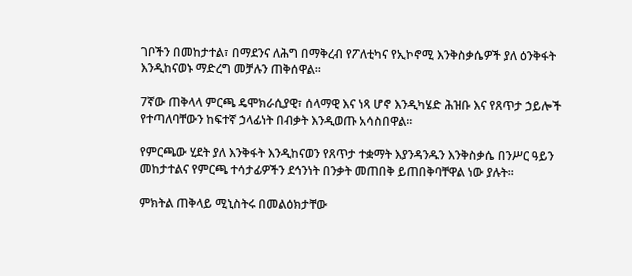ገቦችን በመከታተል፣ በማደንና ለሕግ በማቅረብ የፖለቲካና የኢኮኖሚ እንቅስቃሴዎች ያለ ዕንቅፋት እንዲከናወኑ ማድረግ መቻሉን ጠቅሰዋል፡፡

7ኛው ጠቅላላ ምርጫ ዴሞክራሲያዊ፣ ሰላማዊ እና ነጻ ሆኖ እንዲካሄድ ሕዝቡ እና የጸጥታ ኃይሎች የተጣለባቸውን ከፍተኛ ኃላፊነት በብቃት እንዲወጡ አሳስበዋል፡፡

የምርጫው ሂደት ያለ እንቅፋት እንዲከናወን የጸጥታ ተቋማት እያንዳንዱን እንቅስቃሴ በንሥር ዓይን መከታተልና የምርጫ ተሳታፊዎችን ደኅንነት በንቃት መጠበቅ ይጠበቅባቸዋል ነው ያሉት፡፡

ምክትል ጠቅላይ ሚኒስትሩ በመልዕክታቸው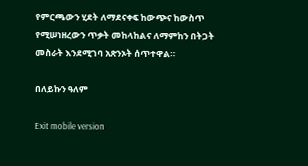የምርጫውን ሂደት ለማደናቀፍ ከውጭና ከውስጥ የሚሠነዘረውን ጥቃት መከላከልና ለማምከን በትጋት መስራት እንደሚገባ አጽንኦት ሰጥተዋል።

በለይኩን ዓለም

Exit mobile version